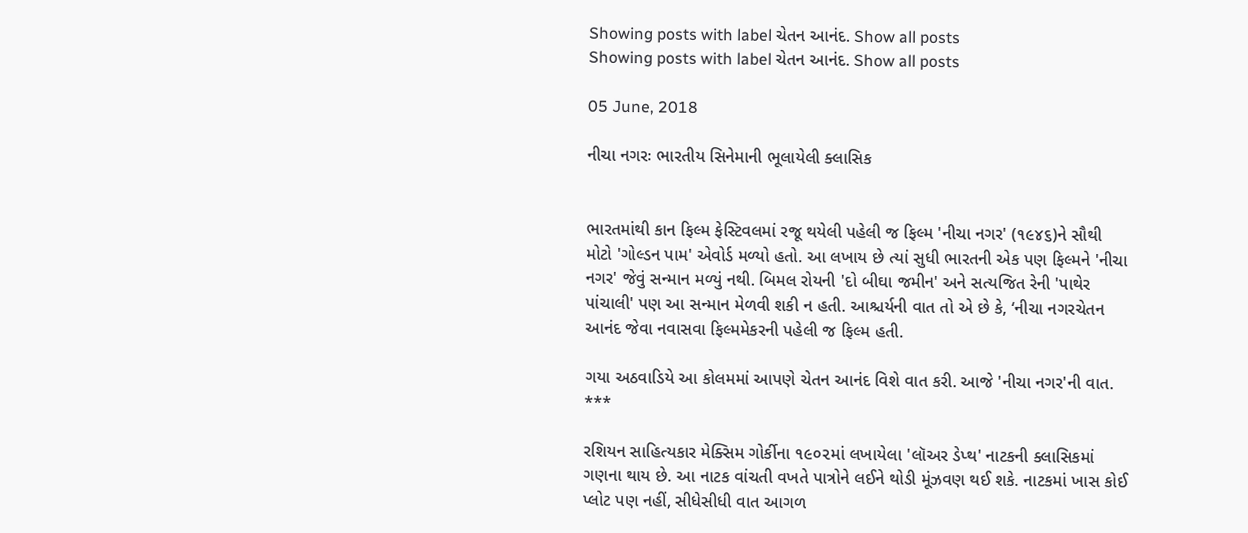Showing posts with label ચેતન આનંદ. Show all posts
Showing posts with label ચેતન આનંદ. Show all posts

05 June, 2018

નીચા નગરઃ ભારતીય સિનેમાની ભૂલાયેલી ક્લાસિક


ભારતમાંથી કાન ફિલ્મ ફેસ્ટિવલમાં રજૂ થયેલી પહેલી જ ફિલ્મ 'નીચા નગર' (૧૯૪૬)ને સૌથી મોટો 'ગોલ્ડન પામ' એવોર્ડ મળ્યો હતો. આ લખાય છે ત્યાં સુધી ભારતની એક પણ ફિલ્મને 'નીચા નગર' જેવું સન્માન મળ્યું નથી. બિમલ રોયની 'દો બીઘા જમીન' અને સત્યજિત રેની 'પાથેર પાંચાલી' પણ આ સન્માન મેળવી શકી ન હતી. આશ્ચર્યની વાત તો એ છે કે, ‘નીચા નગરચેતન આનંદ જેવા નવાસવા ફિલ્મમેકરની પહેલી જ ફિલ્મ હતી.

ગયા અઠવાડિયે આ કોલમમાં આપણે ચેતન આનંદ વિશે વાત કરી. આજે 'નીચા નગર'ની વાત.
***

રશિયન સાહિત્યકાર મેક્સિમ ગોર્કીના ૧૯૦૨માં લખાયેલા 'લૉઅર ડેપ્થ' નાટકની ક્લાસિકમાં ગણના થાય છે. આ નાટક વાંચતી વખતે પાત્રોને લઈને થોડી મૂંઝવણ થઈ શકે. નાટકમાં ખાસ કોઈ પ્લોટ પણ નહીં, સીધેસીધી વાત આગળ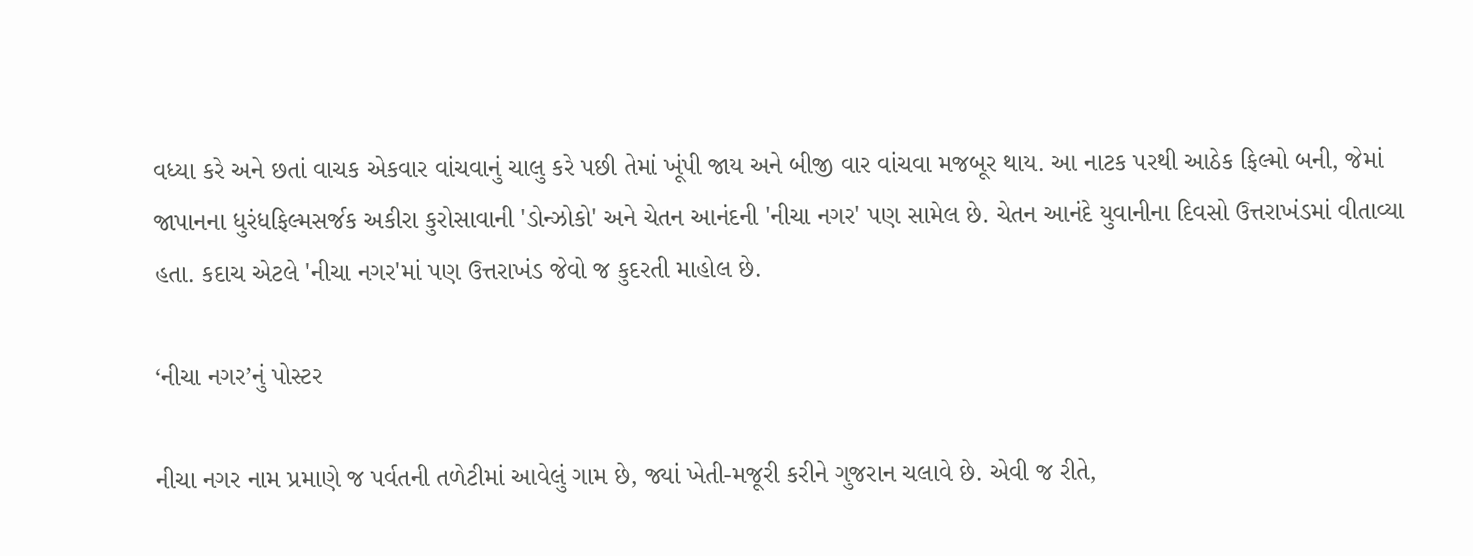વધ્યા કરે અને છતાં વાચક એકવાર વાંચવાનું ચાલુ કરે પછી તેમાં ખૂંપી જાય અને બીજી વાર વાંચવા મજબૂર થાય. આ નાટક પરથી આઠેક ફિલ્મો બની, જેમાં
જાપાનના ધુરંધફિલ્મસર્જક અકીરા કુરોસાવાની 'ડોન્ઝોકો' અને ચેતન આનંદની 'નીચા નગર' પણ સામેલ છે. ચેતન આનંદે યુવાનીના દિવસો ઉત્તરાખંડમાં વીતાવ્યા હતા. કદાચ એટલે 'નીચા નગર'માં પણ ઉત્તરાખંડ જેવો જ કુદરતી માહોલ છે.

‘નીચા નગર’નું પોસ્ટર

નીચા નગર નામ પ્રમાણે જ પર્વતની તળેટીમાં આવેલું ગામ છે, જ્યાં ખેતી-મજૂરી કરીને ગુજરાન ચલાવે છે. એવી જ રીતે,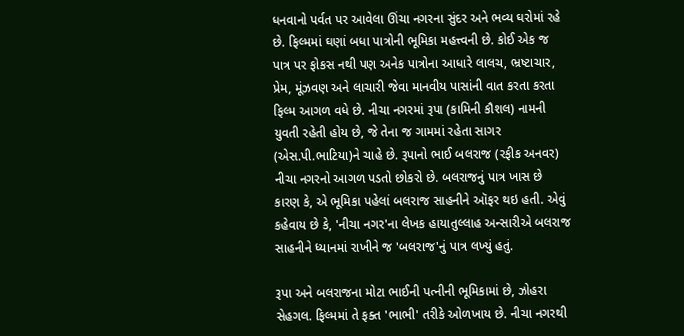ધનવાનો પર્વત પર આવેલા ઊંચા નગરના સુંદર અને ભવ્ય ઘરોમાં રહે છે. ફિલ્મમાં ઘણાં બધા પાત્રોની ભૂમિકા મહત્ત્વની છે. કોઈ એક જ પાત્ર પર ફોકસ નથી પણ અનેક પાત્રોના આધારે લાલચ, ભ્રષ્ટાચાર, પ્રેમ, મૂંઝવણ અને લાચારી જેવા માનવીય પાસાંની વાત કરતા કરતા ફિલ્મ આગળ વધે છે. નીચા નગરમાં રૂપા (કામિની કૌશલ) નામની યુવતી રહેતી હોય છે, જે તેના જ ગામમાં રહેતા સાગર (એસ.પી.ભાટિયા)ને ચાહે છે. રૂપાનો ભાઈ બલરાજ (રફીક અનવર) નીચા નગરનો આગળ પડતો છોકરો છે. બલરાજનું પાત્ર ખાસ છે કારણ કે, એ ભૂમિકા પહેલાં બલરાજ સાહનીને ઑફર થઇ હતી. એવું કહેવાય છે કે, 'નીચા નગર'ના લેખક હાયાતુલ્લાહ અન્સારીએ બલરાજ સાહનીને ધ્યાનમાં રાખીને જ 'બલરાજ'નું પાત્ર લખ્યું હતું.

રૂપા અને બલરાજના મોટા ભાઈની પત્નીની ભૂમિકામાં છે, ઝોહરા સેહગલ. ફિલ્મમાં તે ફક્ત 'ભાભી' તરીકે ઓળખાય છે. નીચા નગરથી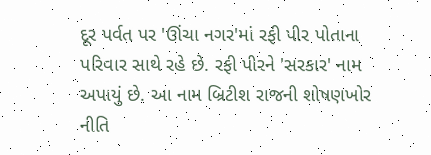દૂર પર્વત પર 'ઊંચા નગર'માં રફી પીર પોતાના પરિવાર સાથે રહે છે. રફી પીરને 'સરકાર' નામ અપાયું છે. આ નામ બ્રિટીશ રાજની શોષણખોર નીતિ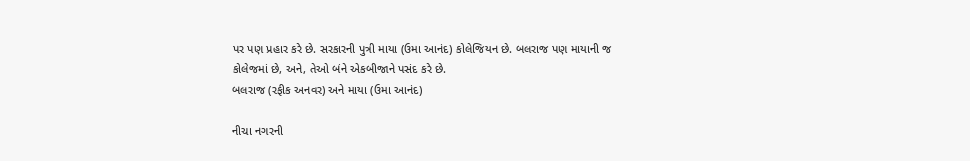પર પણ પ્રહાર કરે છે. સરકારની પુત્રી માયા (ઉમા આનંદ) કોલેજિયન છે. બલરાજ પણ માયાની જ કોલેજમાં છે, અને, તેઓ બંને એકબીજાને પસંદ કરે છે.
બલરાજ (રફીક અનવર) અને માયા (ઉમા આનંદ)

નીચા નગરની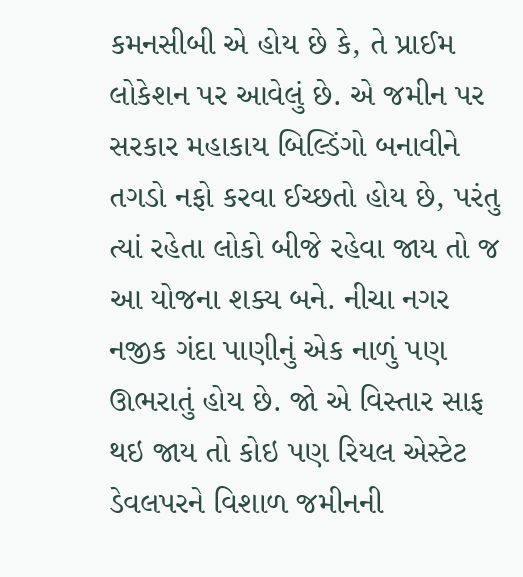કમનસીબી એ હોય છે કે, તે પ્રાઈમ લોકેશન પર આવેલું છે. એ જમીન પર સરકાર મહાકાય બિલ્ડિંગો બનાવીને તગડો નફો કરવા ઈચ્છતો હોય છે, પરંતુ ત્યાં રહેતા લોકો બીજે રહેવા જાય તો જ આ યોજના શક્ય બને. નીચા નગર નજીક ગંદા પાણીનું એક નાળું પણ ઊભરાતું હોય છે. જો એ વિસ્તાર સાફ થઇ જાય તો કોઇ પણ રિયલ એસ્ટેટ ડેવલપરને વિશાળ જમીનની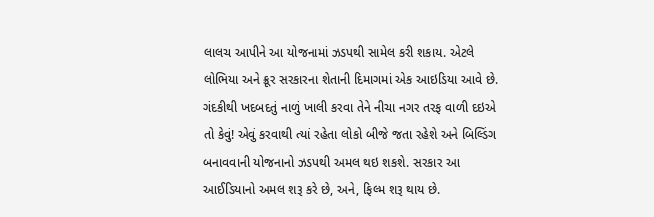લાલચ આપીને આ યોજનામાં ઝડપથી સામેલ કરી શકાય. એટલે લોભિયા અને ક્રૂર સરકારના શેતાની દિમાગમાં એક આઇડિયા આવે છે. ગંદકીથી ખદબદતું નાળું ખાલી કરવા તેને નીચા નગર તરફ વાળી દઇએ તો કેવું! એવું કરવાથી ત્યાં રહેતા લોકો બીજે જતા રહેશે અને બિલ્ડિંગ બનાવવાની યોજનાનો ઝડપથી અમલ થઇ શકશે. સરકાર આ આઈડિયાનો અમલ શરૂ કરે છે, અને, ફિલ્મ શરૂ થાય છે.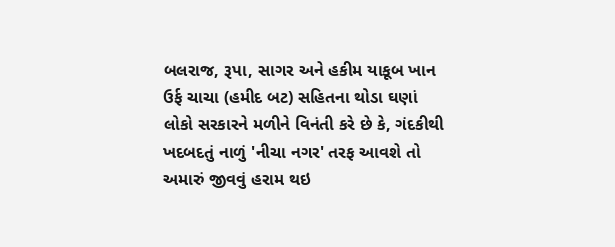બલરાજ, રૂપા, સાગર અને હકીમ યાકૂબ ખાન ઉર્ફ ચાચા (હમીદ બટ) સહિતના થોડા ઘણાં લોકો સરકારને મળીને વિનંતી કરે છે કે, ગંદકીથી ખદબદતું નાળું 'નીચા નગર' તરફ આવશે તો અમારું જીવવું હરામ થઇ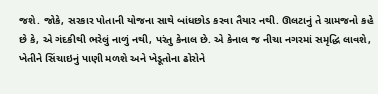જશે. જોકે, સરકાર પોતાની યોજના સાથે બાંધછોડ કરવા તૈયાર નથી. ઊલટાનું તે ગ્રામજનો કહે છે કે, એ ગંદકીથી ભરેલું નાળું નથી, પરંતુ કેનાલ છે. એ કેનાલ જ નીચા નગરમાં સમૃદ્ધિ લાવશે, ખેતીને સિંચાઇનું પાણી મળશે અને ખેડૂતોના ઢોરોને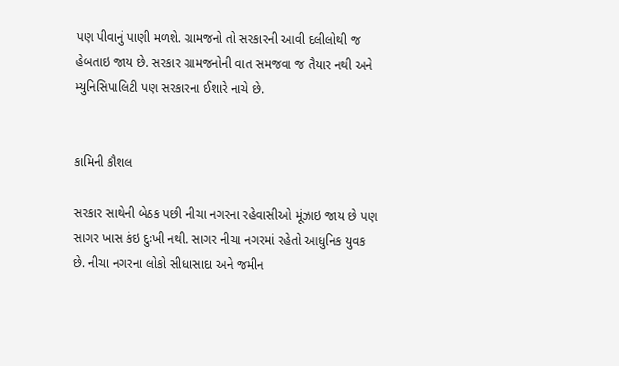પણ પીવાનું પાણી મળશે. ગ્રામજનો તો સરકારની આવી દલીલોથી જ હેબતાઇ જાય છે. સરકાર ગ્રામજનોની વાત સમજવા જ તૈયાર નથી અને મ્યુનિસિપાલિટી પણ સરકારના ઈશારે નાચે છે.


કામિની કૌશલ

સરકાર સાથેની બેઠક પછી નીચા નગરના રહેવાસીઓ મૂંઝાઇ જાય છે પણ સાગર ખાસ કંઇ દુઃખી નથી. સાગર નીચા નગરમાં રહેતો આધુનિક યુવક છે. નીચા નગરના લોકો સીધાસાદા અને જમીન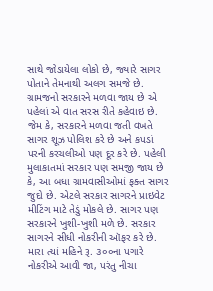સાથે જોડાયેલા લોકો છે, જ્યારે સાગર પોતાને તેમનાથી અલગ સમજે છે. ગ્રામજનો સરકારને મળવા જાય છે એ પહેલાં એ વાત સરસ રીતે કહેવાઇ છે. જેમ કે, સરકારને મળવા જતી વખતે સાગર શૂઝ પોલિશ કરે છે અને કપડાં પરની કરચલીઓ પણ દૂર કરે છે. પહેલી મુલાકાતમાં સરકાર પણ સમજી જાય છે કે, આ બધા ગ્રામવાસીઓમાં ફક્ત સાગર જુદો છે. એટલે સરકાર સાગરને પ્રાઇવેટ મીટિંગ માટે તેડું મોકલે છે. સાગર પણ સરકારને ખુશી-ખુશી મળે છે. સરકાર સાગરને સીધી નોકરીની ઑફર કરે છે. મારા ત્યાં મહિને રૂ. ૩૦૦ના પગારે નોકરીએ આવી જા, પરંતુ નીચા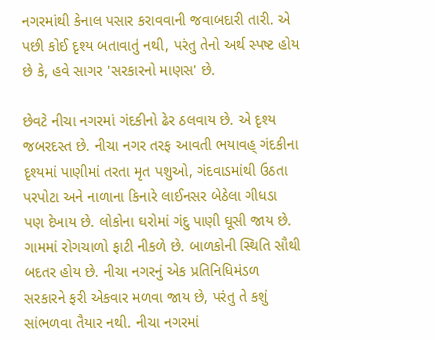નગરમાંથી કેનાલ પસાર કરાવવાની જવાબદારી તારી. એ પછી કોઈ દૃશ્ય બતાવાતું નથી, પરંતુ તેનો અર્થ સ્પષ્ટ હોય છે કે, હવે સાગર 'સરકારનો માણસ' છે.

છેવટે નીચા નગરમાં ગંદકીનો ઢેર ઠલવાય છે. એ દૃશ્ય જબરદસ્ત છે. નીચા નગર તરફ આવતી ભયાવહ્ ગંદકીના દૃશ્યમાં પાણીમાં તરતા મૃત પશુઓ, ગંદવાડમાંથી ઉઠતા પરપોટા અને નાળાના કિનારે લાઈનસર બેઠેલા ગીધડા પણ દેખાય છે. લોકોના ઘરોમાં ગંદુ પાણી ઘૂસી જાય છે. ગામમાં રોગચાળો ફાટી નીકળે છે. બાળકોની સ્થિતિ સૌથી બદતર હોય છે. નીચા નગરનું એક પ્રતિનિધિમંડળ સરકારને ફરી એકવાર મળવા જાય છે, પરંતુ તે કશું સાંભળવા તૈયાર નથી. નીચા નગરમાં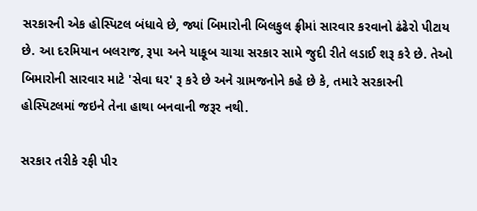સરકારની એક હોસ્પિટલ બંધાવે છે, જ્યાં બિમારોની બિલકુલ ફ્રીમાં સારવાર કરવાનો ઢંઢેરો પીટાય છે. આ દરમિયાન બલરાજ, રૂપા અને યાકૂબ ચાચા સરકાર સામે જુદી રીતે લડાઈ શરૂ કરે છે. તેઓ બિમારોની સારવાર માટે 'સેવા ઘર' રૂ કરે છે અને ગ્રામજનોને કહે છે કે, તમારે સરકારની હોસ્પિટલમાં જઇને તેના હાથા બનવાની જરૂર નથી.

સરકાર તરીકે રફી પીર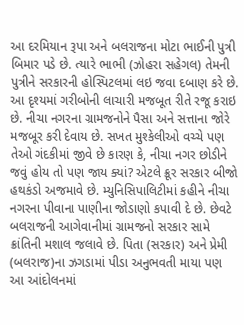આ દરમિયાન રૂપા અને બલરાજના મોટા ભાઈની પુત્રી બિમાર પડે છે. ત્યારે ભાભી (ઝોહરા સહેગલ) તેમની પુત્રીને સરકારની હોસ્પિટલમાં લઇ જવા દબાણ કરે છે. આ દૃશ્યમાં ગરીબોની લાચારી મજબૂત રીતે રજૂ કરાઇ છે. નીચા નગરના ગ્રામજનોને પૈસા અને સત્તાના જોરે મજબૂર કરી દેવાય છે. સખત મુશ્કેલીઓ વચ્ચે પણ તેઓ ગંદકીમાં જીવે છે કારણ કે, નીચા નગર છોડીને જવું હોય તો પણ જાય ક્યાં? એટલે ક્રૂર સરકાર બીજો હથકંડો અજમાવે છે. મ્યુનિસિપાલિટીમાં કહીને નીચા નગરના પીવાના પાણીના જોડાણો કપાવી દે છે. છેવટે બલરાજની આગેવાનીમાં ગ્રામજનો સરકાર સામે ક્રાંતિની મશાલ જલાવે છે. પિતા (સરકાર) અને પ્રેમી (બલરાજ)ના ઝગડામાં પીડા અનુભવતી માયા પણ આ આંદોલનમાં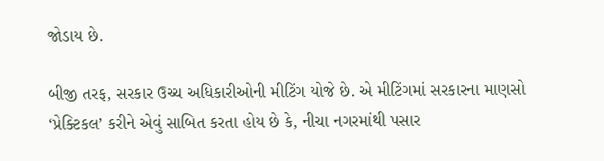જોડાય છે.

બીજી તરફ, સરકાર ઉચ્ચ અધિકારીઓની મીટિંગ યોજે છે. એ મીટિંગમાં સરકારના માણસો ‘પ્રેક્ટિકલ’ કરીને એવું સાબિત કરતા હોય છે કે, નીચા નગરમાંથી પસાર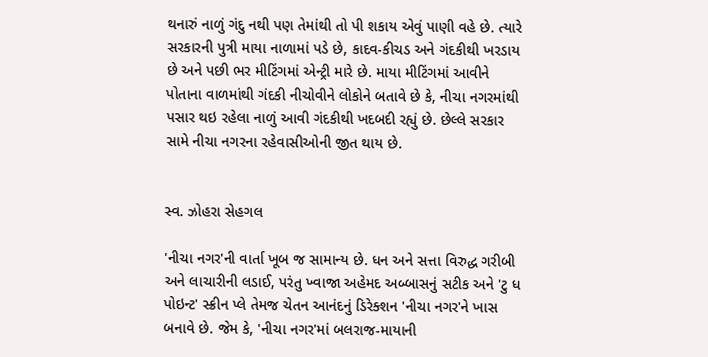થનારું નાળું ગંદુ નથી પણ તેમાંથી તો પી શકાય એવું પાણી વહે છે. ત્યારે સરકારની પુત્રી માયા નાળામાં પડે છે, કાદવ-કીચડ અને ગંદકીથી ખરડાય છે અને પછી ભર મીટિંગમાં એન્ટ્રી મારે છે. માયા મીટિંગમાં આવીને પોતાના વાળમાંથી ગંદકી નીચોવીને લોકોને બતાવે છે કે, નીચા નગરમાંથી પસાર થઇ રહેલા નાળું આવી ગંદકીથી ખદબદી રહ્યું છે. છેલ્લે સરકાર સામે નીચા નગરના રહેવાસીઓની જીત થાય છે.


સ્વ. ઝોહરા સેહગલ

'નીચા નગર'ની વાર્તા ખૂબ જ સામાન્ય છે. ધન અને સત્તા વિરુદ્ધ ગરીબી અને લાચારીની લડાઈ, પરંતુ ખ્વાજા અહેમદ અબ્બાસનું સટીક અને 'ટુ ધ પોઇન્ટ' સ્ક્રીન પ્લે તેમજ ચેતન આનંદનું ડિરેક્શન 'નીચા નગર'ને ખાસ બનાવે છે. જેમ કે, 'નીચા નગર'માં બલરાજ-માયાની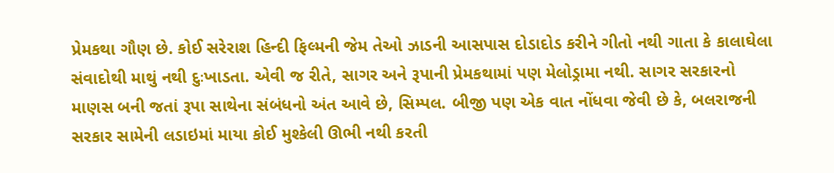પ્રેમકથા ગૌણ છે. કોઈ સરેરાશ હિન્દી ફિલ્મની જેમ તેઓ ઝાડની આસપાસ દોડાદોડ કરીને ગીતો નથી ગાતા કે કાલાઘેલા સંવાદોથી માથું નથી દુઃખાડતા. એવી જ રીતે, સાગર અને રૂપાની પ્રેમકથામાં પણ મેલોડ્રામા નથી. સાગર સરકારનો માણસ બની જતાં રૂપા સાથેના સંબંધનો અંત આવે છે, સિમ્પલ. બીજી પણ એક વાત નોંધવા જેવી છે કે, બલરાજની સરકાર સામેની લડાઇમાં માયા કોઈ મુશ્કેલી ઊભી નથી કરતી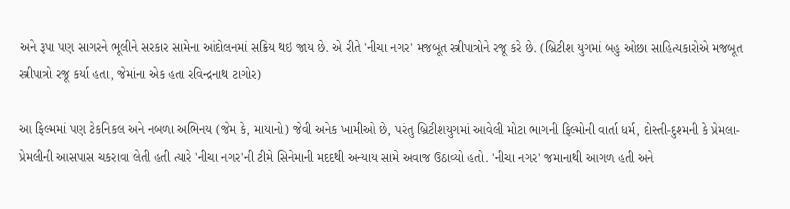અને રૂપા પણ સાગરને ભૂલીને સરકાર સામેના આંદોલનમાં સક્રિય થઇ જાય છે. એ રીતે 'નીચા નગર' મજબૂત સ્ત્રીપાત્રોને રજૂ કરે છે. (બ્રિટીશ યુગમાં બહુ ઓછા સાહિત્યકારોએ મજબૂત સ્ત્રીપાત્રો રજૂ કર્યા હતા, જેમાંના એક હતા રવિન્દ્રનાથ ટાગોર)

આ ફિલ્મમાં પણ ટેકનિકલ અને નબળા અભિનય (જેમ કે, માયાનો) જેવી અનેક ખામીઓ છે, પરંતુ બ્રિટીશયુગમાં આવેલી મોટા ભાગની ફિલ્મોની વાર્તા ધર્મ, દોસ્તી-દુશ્મની કે પ્રેમલા-પ્રેમલીની આસપાસ ચકરાવા લેતી હતી ત્યારે 'નીચા નગર'ની ટીમે સિનેમાની મદદથી અન્યાય સામે અવાજ ઉઠાવ્યો હતો. 'નીચા નગર' જમાનાથી આગળ હતી અને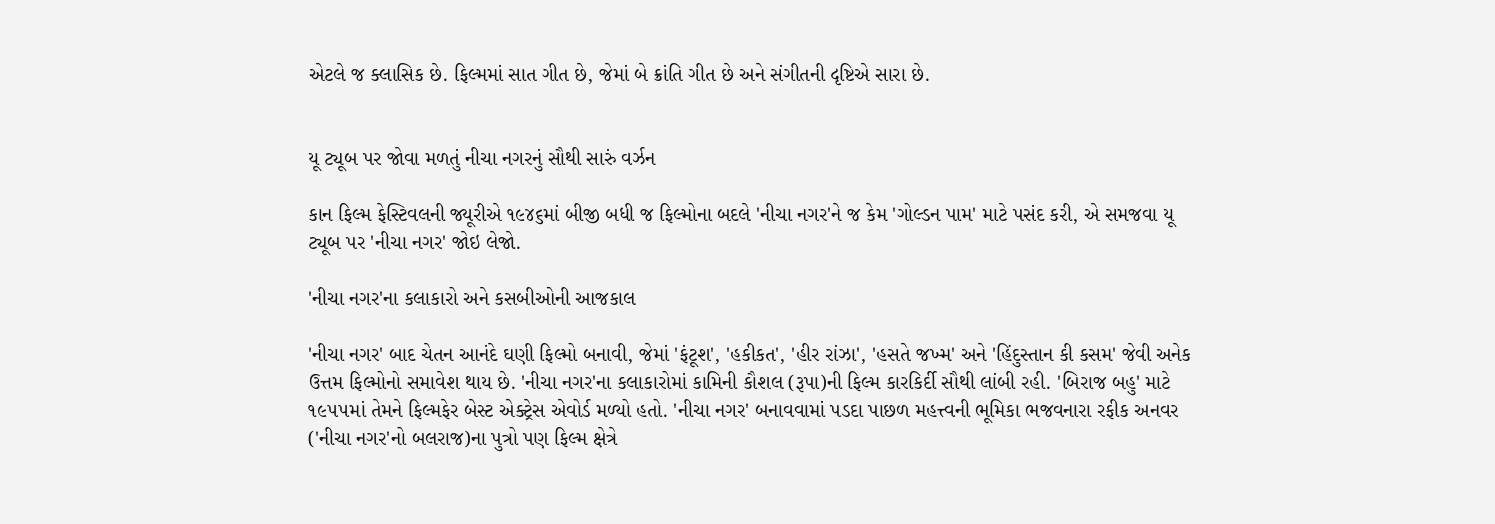એટલે જ ક્લાસિક છે. ફિલ્મમાં સાત ગીત છે, જેમાં બે ક્રાંતિ ગીત છે અને સંગીતની દૃષ્ટિએ સારા છે.


યૂ ટ્યૂબ પર જોવા મળતું નીચા નગરનું સૌથી સારું વર્ઝન

કાન ફિલ્મ ફેસ્ટિવલની જ્યૂરીએ ૧૯૪૬માં બીજી બધી જ ફિલ્મોના બદલે 'નીચા નગર'ને જ કેમ 'ગોલ્ડન પામ' માટે પસંદ કરી, એ સમજવા યૂ ટ્યૂબ પર 'નીચા નગર' જોઇ લેજો.

'નીચા નગર'ના કલાકારો અને કસબીઓની આજકાલ

'નીચા નગર' બાદ ચેતન આનંદે ઘણી ફિલ્મો બનાવી, જેમાં 'ફંટૂશ', 'હકીકત', 'હીર રાંઝા', 'હસતે જખ્મ' અને 'હિંદુસ્તાન કી કસમ' જેવી અનેક ઉત્તમ ફિલ્મોનો સમાવેશ થાય છે. 'નીચા નગર'ના કલાકારોમાં કામિની કૌશલ (રૂપા)ની ફિલ્મ કારકિર્દી સૌથી લાંબી રહી. 'બિરાજ બહુ' માટે ૧૯૫૫માં તેમને ફિલ્મફેર બેસ્ટ એક્ટ્રેસ એવોર્ડ મળ્યો હતો. 'નીચા નગર' બનાવવામાં પડદા પાછળ મહત્ત્વની ભૂમિકા ભજવનારા રફીક અનવર ('નીચા નગર'નો બલરાજ)ના પુત્રો પણ ફિલ્મ ક્ષેત્રે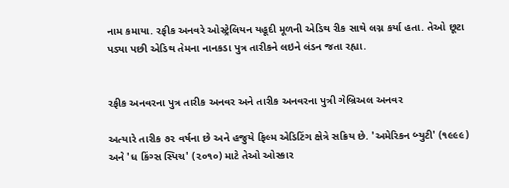નામ કમાયા. રફીક અનવરે ઓસ્ટ્રેલિયન યહૂદી મૂળની એડિથ રીક સાથે લગ્ન કર્યા હતા. તેઓ છૂટા પડ્યા પછી એડિથ તેમના નાનકડા પુત્ર તારીકને લઇને લંડન જતા રહ્યા.


રફીક અનવરના પુત્ર તારીક અનવર અને તારીક અનવરના પુત્રી ગેબ્રિઅલ અનવર

અત્યારે તારીક ૭૨ વર્ષના છે અને હજુયે ફિલ્મ એડિટિંગ ક્ષેત્રે સક્રિય છે. 'અમેરિકન બ્યુટી' (૧૯૯૯) અને 'ધ કિંગ્સ સ્પિચ' (૨૦૧૦) માટે તેઓ ઓસ્કાર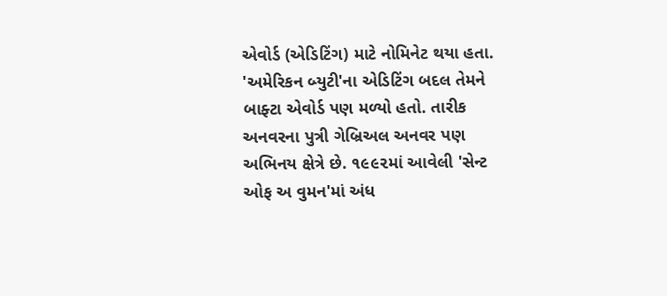એવોર્ડ (એડિટિંગ) માટે નોમિનેટ થયા હતા. 'અમેરિકન બ્યુટી'ના એડિટિંગ બદલ તેમને બાફ્ટા એવોર્ડ પણ મળ્યો હતો. તારીક અનવરના પુત્રી ગેબ્રિઅલ અનવર પણ અભિનય ક્ષેત્રે છે. ૧૯૯૨માં આવેલી 'સેન્ટ ઓફ અ વુમન'માં અંધ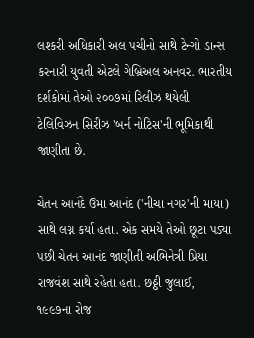લશ્કરી અધિકારી અલ પચીનો સાથે ટેન્ગો ડાન્સ કરનારી યુવતી એટલે ગેબ્રિઅલ અનવર. ભારતીય દર્શકોમાં તેઓ ૨૦૦૭માં રિલીઝ થયેલી ટેલિવિઝન સિરીઝ 'બર્ન નોટિસ'ની ભૂમિકાથી જાણીતા છે.

ચેતન આનંદે ઉમા આનંદ ('નીચા નગર'ની માયા) સાથે લગ્ન કર્યા હતા. એક સમયે તેઓ છૂટા પડ્યા પછી ચેતન આનંદ જાણીતી અભિનેત્રી પ્રિયા રાજવંશ સાથે રહેતા હતા. છઠ્ઠી જુલાઈ, ૧૯૯૭ના રોજ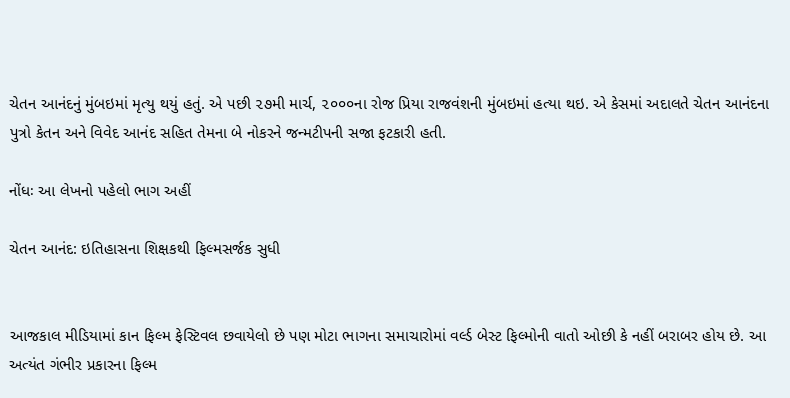ચેતન આનંદનું મુંબઇમાં મૃત્યુ થયું હતું. એ પછી ૨૭મી માર્ચ, ૨૦૦૦ના રોજ પ્રિયા રાજવંશની મુંબઇમાં હત્યા થઇ. એ કેસમાં અદાલતે ચેતન આનંદના પુત્રો કેતન અને વિવેદ આનંદ સહિત તેમના બે નોકરને જન્મટીપની સજા ફટકારી હતી.

નોંધઃ આ લેખનો પહેલો ભાગ અહીં

ચેતન આનંદ: ઇતિહાસના શિક્ષકથી ફિલ્મસર્જક સુધી


આજકાલ મીડિયામાં કાન ફિલ્મ ફેસ્ટિવલ છવાયેલો છે પણ મોટા ભાગના સમાચારોમાં વર્લ્ડ બેસ્ટ ફિલ્મોની વાતો ઓછી કે નહીં બરાબર હોય છે. આ અત્યંત ગંભીર પ્રકારના ફિલ્મ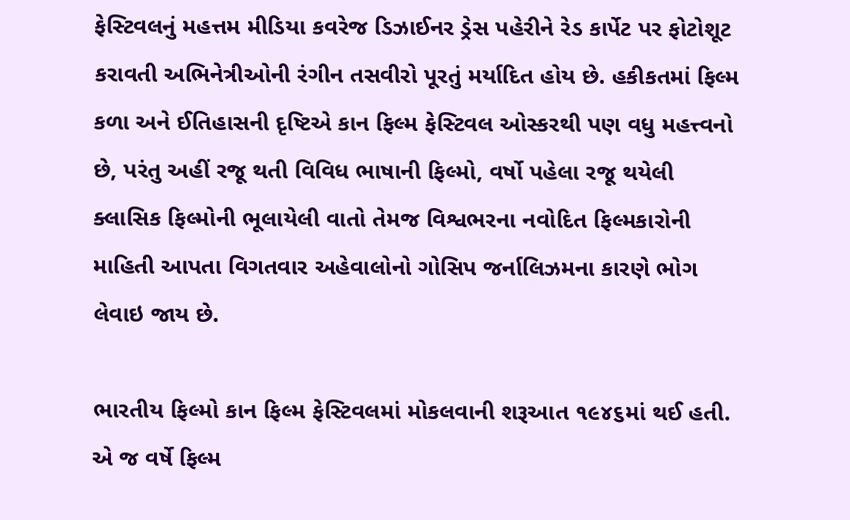ફેસ્ટિવલનું મહત્તમ મીડિયા કવરેજ ડિઝાઈનર ડ્રેસ પહેરીને રેડ કાર્પેટ પર ફોટોશૂટ કરાવતી અભિનેત્રીઓની રંગીન તસવીરો પૂરતું મર્યાદિત હોય છે. હકીકતમાં ફિલ્મ કળા અને ઈતિહાસની દૃષ્ટિએ કાન ફિલ્મ ફેસ્ટિવલ ઓસ્કરથી પણ વધુ મહત્ત્વનો છે, પરંતુ અહીં રજૂ થતી વિવિધ ભાષાની ફિલ્મો, વર્ષો પહેલા રજૂ થયેલી ક્લાસિક ફિલ્મોની ભૂલાયેલી વાતો તેમજ વિશ્વભરના નવોદિત ફિલ્મકારોની માહિતી આપતા વિગતવાર અહેવાલોનો ગોસિપ જર્નાલિઝમના કારણે ભોગ લેવાઇ જાય છે.

ભારતીય ફિલ્મો કાન ફિલ્મ ફેસ્ટિવલમાં મોકલવાની શરૂઆત ૧૯૪૬માં થઈ હતી. એ જ વર્ષે ફિલ્મ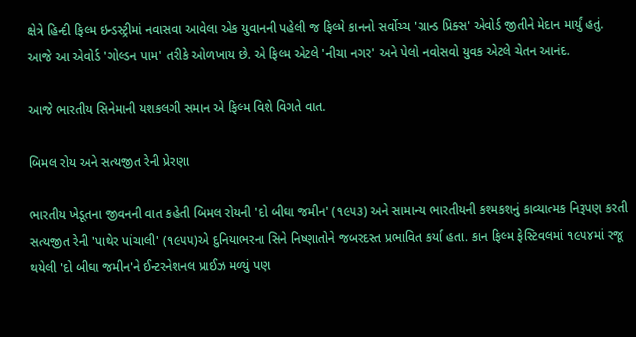ક્ષેત્રે હિન્દી ફિલ્મ ઇન્ડસ્ટ્રીમાં નવાસવા આવેલા એક યુવાનની પહેલી જ ફિલ્મે કાનનો સર્વોચ્ચ 'ગ્રાન્ડ પ્રિક્સ' એવોર્ડ જીતીને મેદાન માર્યું હતું. આજે આ એવોર્ડ 'ગોલ્ડન પામ' તરીકે ઓળખાય છે. એ ફિલ્મ એટલે 'નીચા નગર' અને પેલો નવોસવો યુવક એટલે ચેતન આનંદ.

આજે ભારતીય સિનેમાની યશકલગી સમાન એ ફિલ્મ વિશે વિગતે વાત.

બિમલ રોય અને સત્યજીત રેની પ્રેરણા

ભારતીય ખેડૂતના જીવનની વાત કહેતી બિમલ રોયની 'દો બીઘા જમીન' (૧૯૫૩) અને સામાન્ય ભારતીયની કશ્મકશનું કાવ્યાત્મક નિરૂપણ કરતી સત્યજીત રેની 'પાથેર પાંચાલી' (૧૯૫૫)એ દુનિયાભરના સિને નિષ્ણાતોને જબરદસ્ત પ્રભાવિત કર્યા હતા. કાન ફિલ્મ ફેસ્ટિવલમાં ૧૯૫૪માં રજૂ થયેલી 'દો બીઘા જમીન'ને ઈન્ટરનેશનલ પ્રાઈઝ મળ્યું પણ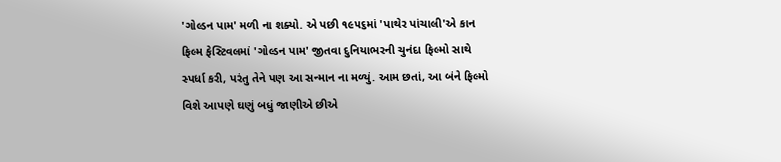'ગોલ્ડન પામ' મળી ના શક્યો. એ પછી ૧૯૫૬માં 'પાથેર પાંચાલી'એ કાન ફિલ્મ ફેસ્ટિવલમાં 'ગોલ્ડન પામ' જીતવા દુનિયાભરની ચુનંદા ફિલ્મો સાથે સ્પર્ધા કરી, પરંતુ તેને પણ આ સન્માન ના મળ્યું. આમ છતાં, આ બંને ફિલ્મો વિશે આપણે ઘણું બધું જાણીએ છીએ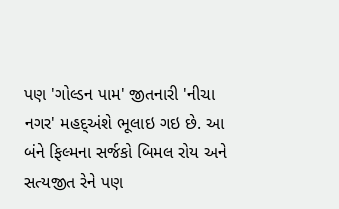પણ 'ગોલ્ડન પામ' જીતનારી 'નીચા નગર' મહદ્અંશે ભૂલાઇ ગઇ છે. આ બંને ફિલ્મના સર્જકો બિમલ રોય અને સત્યજીત રેને પણ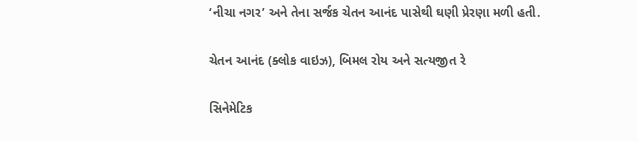‘નીચા નગર’ અને તેના સર્જક ચેતન આનંદ પાસેથી ઘણી પ્રેરણા મળી હતી.

ચેતન આનંદ (ક્લોક વાઇઝ), બિમલ રોય અને સત્યજીત રે

સિનેમેટિક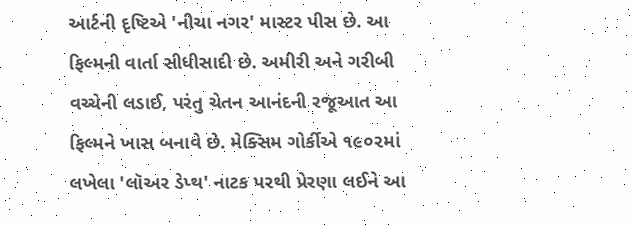આર્ટની દૃષ્ટિએ 'નીચા નગર' માસ્ટર પીસ છે. આ ફિલ્મની વાર્તા સીધીસાદી છે. અમીરી અને ગરીબી વચ્ચેની લડાઈ, પરંતુ ચેતન આનંદની રજૂઆત આ ફિલ્મને ખાસ બનાવે છે. મેક્સિમ ગોર્કીએ ૧૯૦૨માં લખેલા 'લૉઅર ડેપ્થ' નાટક પરથી પ્રેરણા લઈને આ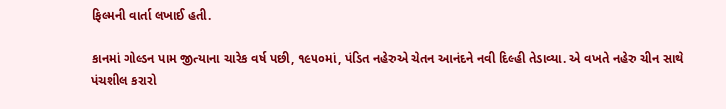ફિલ્મની વાર્તા લખાઈ હતી.

કાનમાં ગોલ્ડન પામ જીત્યાના ચારેક વર્ષ પછી, ૧૯૫૦માં, પંડિત નહેરુએ ચેતન આનંદને નવી દિલ્હી તેડાવ્યા. એ વખતે નહેરુ ચીન સાથે પંચશીલ કરારો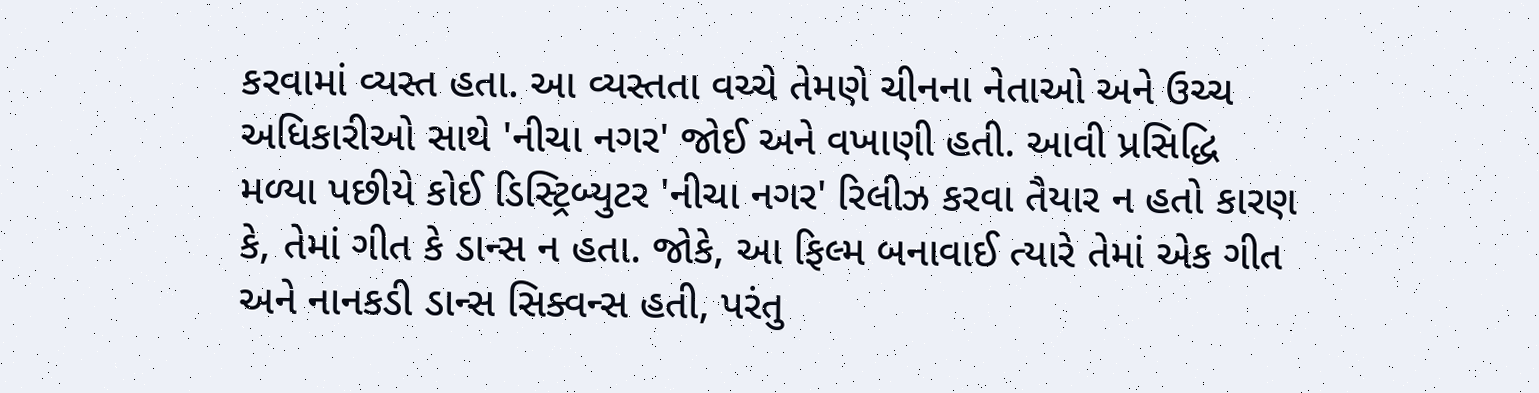કરવામાં વ્યસ્ત હતા. આ વ્યસ્તતા વચ્ચે તેમણે ચીનના નેતાઓ અને ઉચ્ચ અધિકારીઓ સાથે 'નીચા નગર' જોઈ અને વખાણી હતી. આવી પ્રસિદ્ધિ મળ્યા પછીયે કોઈ ડિસ્ટ્રિબ્યુટર 'નીચા નગર' રિલીઝ કરવા તૈયાર ન હતો કારણ કે, તેમાં ગીત કે ડાન્સ ન હતા. જોકે, આ ફિલ્મ બનાવાઈ ત્યારે તેમાં એક ગીત અને નાનકડી ડાન્સ સિક્વન્સ હતી, પરંતુ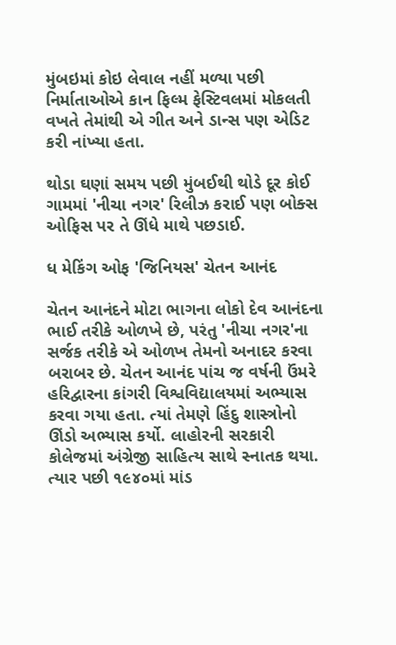મુંબઇમાં કોઇ લેવાલ નહીં મળ્યા પછી નિર્માતાઓએ કાન ફિલ્મ ફેસ્ટિવલમાં મોકલતી વખતે તેમાંથી એ ગીત અને ડાન્સ પણ એડિટ કરી નાંખ્યા હતા.

થોડા ઘણાં સમય પછી મુંબઈથી થોડે દૂર કોઈ ગામમાં 'નીચા નગર' રિલીઝ કરાઈ પણ બોક્સ ઓફિસ પર તે ઊંધે માથે પછડાઈ.

ધ મેકિંગ ઓફ 'જિનિયસ' ચેતન આનંદ

ચેતન આનંદને મોટા ભાગના લોકો દેવ આનંદના ભાઈ તરીકે ઓળખે છે, પરંતુ 'નીચા નગર'ના સર્જક તરીકે એ ઓળખ તેમનો અનાદર કરવા બરાબર છે. ચેતન આનંદ પાંચ જ વર્ષની ઉંમરે હરિદ્વારના કાંગરી વિશ્વવિદ્યાલયમાં અભ્યાસ કરવા ગયા હતા. ત્યાં તેમણે હિંદુ શાસ્ત્રોનો ઊંડો અભ્યાસ કર્યો. લાહોરની સરકારી કોલેજમાં અંગ્રેજી સાહિત્ય સાથે સ્નાતક થયા. ત્યાર પછી ૧૯૪૦માં માંડ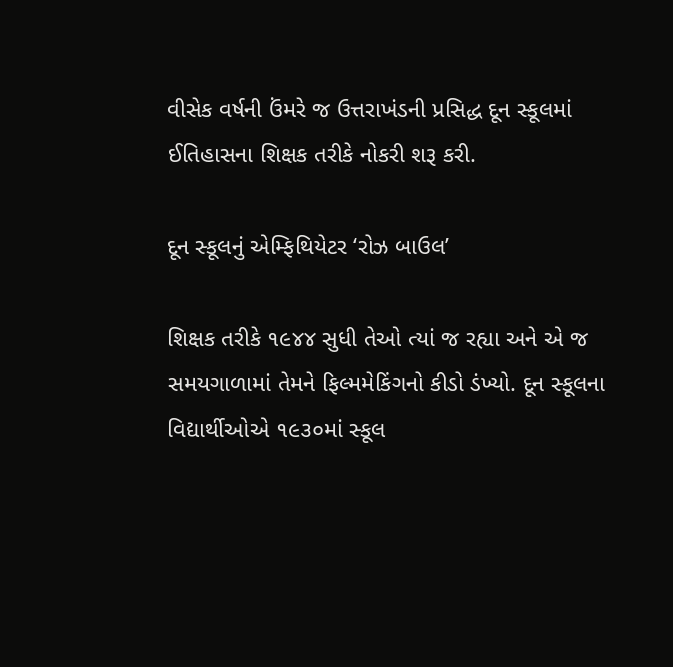વીસેક વર્ષની ઉંમરે જ ઉત્તરાખંડની પ્રસિદ્ધ દૂન સ્કૂલમાં ઈતિહાસના શિક્ષક તરીકે નોકરી શરૂ કરી.

દૂન સ્કૂલનું એમ્ફિથિયેટર ‘રોઝ બાઉલ’

શિક્ષક તરીકે ૧૯૪૪ સુધી તેઓ ત્યાં જ રહ્યા અને એ જ સમયગાળામાં તેમને ફિલ્મમેકિંગનો કીડો ડંખ્યો. દૂન સ્કૂલના વિદ્યાર્થીઓએ ૧૯૩૦માં સ્કૂલ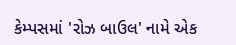કેમ્પસમાં 'રોઝ બાઉલ' નામે એક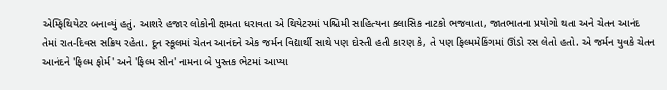એમ્ફિથિયેટર બનાવ્યું હતું. આશરે હજાર લોકોની ક્ષમતા ધરાવતા એ થિયેટરમાં પશ્ચિમી સાહિત્યના ક્લાસિક નાટકો ભજવાતા, જાતભાતના પ્રયોગો થતા અને ચેતન આનંદ તેમાં રાત-દિવસ સક્રિય રહેતા. દૂન સ્કૂલમાં ચેતન આનંદને એક જર્મન વિદ્યાર્થી સાથે પણ દોસ્તી હતી કારણ કે, તે પણ ફિલ્મમેકિંગમાં ઊંડો રસ લેતો હતો. એ જર્મન યુવકે ચેતન આનંદને 'ફિલ્મ ફોર્મ' અને 'ફિલ્મ સીન' નામના બે પુસ્તક ભેટમાં આપ્યા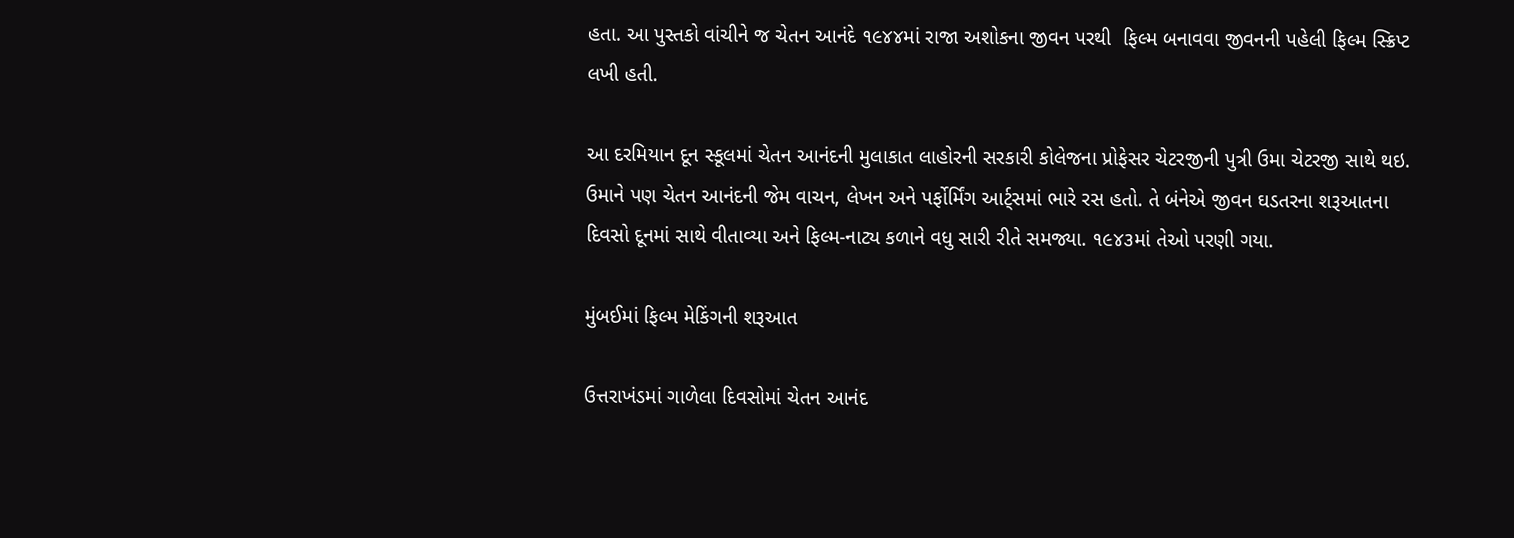હતા. આ પુસ્તકો વાંચીને જ ચેતન આનંદે ૧૯૪૪માં રાજા અશોકના જીવન પરથી  ફિલ્મ બનાવવા જીવનની પહેલી ફિલ્મ સ્ક્રિપ્ટ લખી હતી.

આ દરમિયાન દૂન સ્કૂલમાં ચેતન આનંદની મુલાકાત લાહોરની સરકારી કોલેજના પ્રોફેસર ચેટરજીની પુત્રી ઉમા ચેટરજી સાથે થઇ. ઉમાને પણ ચેતન આનંદની જેમ વાચન, લેખન અને પર્ફોર્મિંગ આર્ટ્સમાં ભારે રસ હતો. તે બંનેએ જીવન ઘડતરના શરૂઆતના દિવસો દૂનમાં સાથે વીતાવ્યા અને ફિલ્મ-નાટ્ય કળાને વધુ સારી રીતે સમજ્યા. ૧૯૪૩માં તેઓ પરણી ગયા.

મુંબઈમાં ફિલ્મ મેકિંગની શરૂઆત

ઉત્તરાખંડમાં ગાળેલા દિવસોમાં ચેતન આનંદ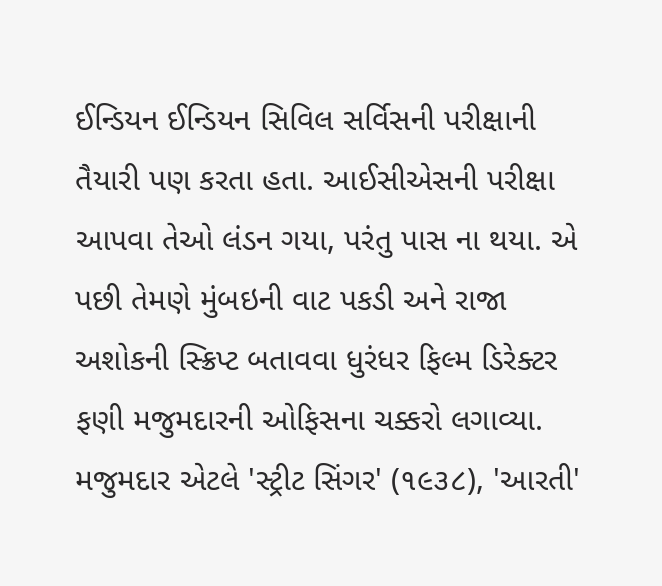ઈન્ડિયન ઈન્ડિયન સિવિલ સર્વિસની પરીક્ષાની તૈયારી પણ કરતા હતા. આઈસીએસની પરીક્ષા આપવા તેઓ લંડન ગયા, પરંતુ પાસ ના થયા. એ પછી તેમણે મુંબઇની વાટ પકડી અને રાજા અશોકની સ્ક્રિપ્ટ બતાવવા ધુરંધર ફિલ્મ ડિરેક્ટર ફણી મજુમદારની ઓફિસના ચક્કરો લગાવ્યા. મજુમદાર એટલે 'સ્ટ્રીટ સિંગર' (૧૯૩૮), 'આરતી'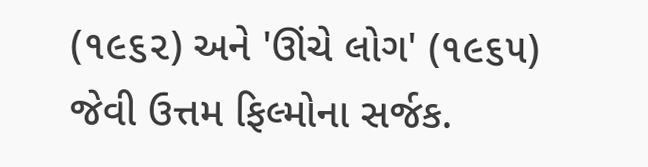(૧૯૬૨) અને 'ઊંચે લોગ' (૧૯૬૫) જેવી ઉત્તમ ફિલ્મોના સર્જક.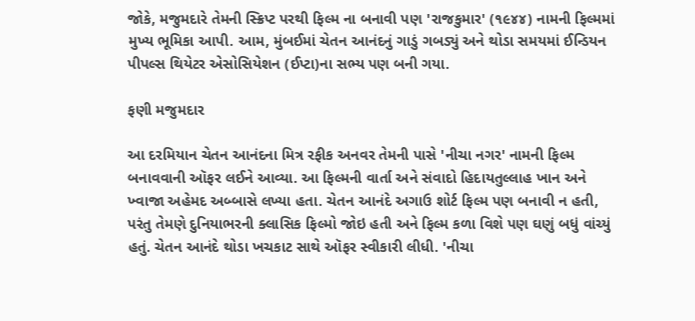જોકે, મજુમદારે તેમની સ્ક્રિપ્ટ પરથી ફિલ્મ ના બનાવી પણ 'રાજકુમાર' (૧૯૪૪) નામની ફિલ્મમાં મુખ્ય ભૂમિકા આપી. આમ, મુંબઈમાં ચેતન આનંદનું ગાડું ગબડ્યું અને થોડા સમયમાં ઈન્ડિયન પીપલ્સ થિયેટર એસોસિયેશન (ઈપ્ટા)ના સભ્ય પણ બની ગયા.

ફણી મજુમદાર

આ દરમિયાન ચેતન આનંદના મિત્ર રફીક અનવર તેમની પાસે 'નીચા નગર' નામની ફિલ્મ બનાવવાની ઑફર લઈને આવ્યા. આ ફિલ્મની વાર્તા અને સંવાદો હિદાયતુલ્લાહ ખાન અને ખ્વાજા અહેમદ અબ્બાસે લખ્યા હતા. ચેતન આનંદે અગાઉ શોર્ટ ફિલ્મ પણ બનાવી ન હતી, પરંતુ તેમણે દુનિયાભરની ક્લાસિક ફિલ્મો જોઇ હતી અને ફિલ્મ કળા વિશે પણ ઘણું બધું વાંચ્યું હતું. ચેતન આનંદે થોડા ખચકાટ સાથે ઑફર સ્વીકારી લીધી. 'નીચા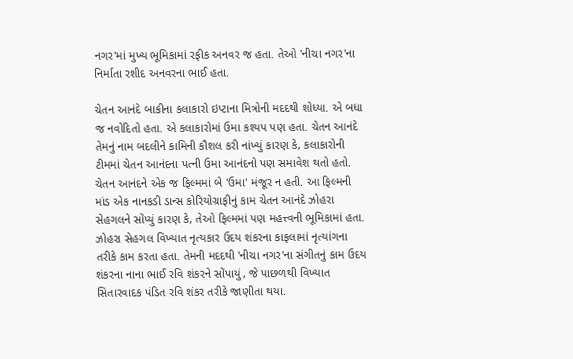નગર'માં મુખ્ય ભૂમિકામાં રફીક અનવર જ હતા. તેઓ 'નીચા નગર'ના નિર્માતા રશીદ અનવરના ભાઈ હતા.

ચેતન આનંદે બાકીના કલાકારો ઇપ્ટાના મિત્રોની મદદથી શોધ્યા. એ બધા જ નવોદિતો હતા. એ કલાકારોમાં ઉમા કશ્યપ પણ હતા. ચેતન આનંદે તેમનું નામ બદલીને કામિની કૌશલ કરી નાંખ્યું કારણ કે, કલાકારોની ટીમમાં ચેતન આનંદના પત્ની ઉમા આનંદનો પણ સમાવેશ થતો હતો. ચેતન આનંદને એક જ ફિલ્મમાં બે 'ઉમા' મંજૂર ન હતી. આ ફિલ્મની માંડ એક નાનકડી ડાન્સ કોરિયોગ્રાફીનું કામ ચેતન આનંદે ઝોહરા સેહગલને સોંપ્યું કારણ કે, તેઓ ફિલ્મમાં પણ મહત્ત્વની ભૂમિકામાં હતા. ઝોહરા સેહગલ વિખ્યાત નૃત્યકાર ઉદય શંકરના કાફલામાં નૃત્યાંગના તરીકે કામ કરતા હતા. તેમની મદદથી 'નીચા નગર'ના સંગીતનું કામ ઉદય શંકરના નાના ભાઈ રવિ શંકરને સોંપાયું, જે પાછળથી વિખ્યાત સિતારવાદક પંડિત રવિ શંકર તરીકે જાણીતા થયા.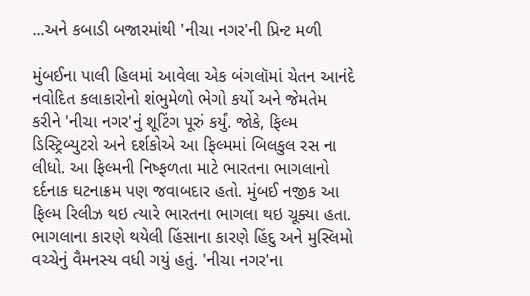...અને કબાડી બજારમાંથી 'નીચા નગર'ની પ્રિન્ટ મળી

મુંબઈના પાલી હિલમાં આવેલા એક બંગલૉમાં ચેતન આનંદે નવોદિત કલાકારોનો શંભુમેળો ભેગો કર્યો અને જેમતેમ કરીને 'નીચા નગર'નું શૂટિંગ પૂરું કર્યું. જોકે, ફિલ્મ ડિસ્ટ્રિબ્યુટરો અને દર્શકોએ આ ફિલ્મમાં બિલકુલ રસ ના લીધો. આ ફિલ્મની નિષ્ફળતા માટે ભારતના ભાગલાનો દર્દનાક ઘટનાક્રમ પણ જવાબદાર હતો. મુંબઈ નજીક આ ફિલ્મ રિલીઝ થઇ ત્યારે ભારતના ભાગલા થઇ ચૂક્યા હતા. ભાગલાના કારણે થયેલી હિંસાના કારણે હિંદુ અને મુસ્લિમો વચ્ચેનું વૈમનસ્ય વધી ગયું હતું. 'નીચા નગર'ના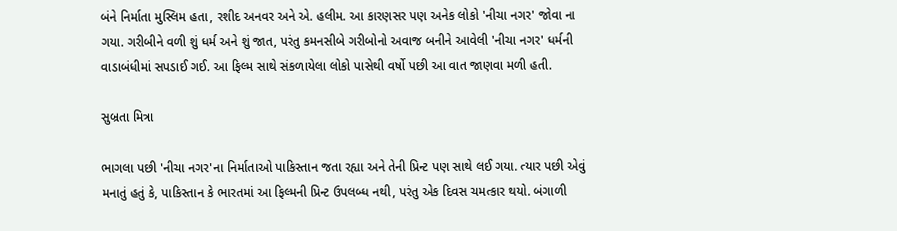બંને નિર્માતા મુસ્લિમ હતા, રશીદ અનવર અને એ. હલીમ. આ કારણસર પણ અનેક લોકો 'નીચા નગર' જોવા ના ગયા. ગરીબીને વળી શું ધર્મ અને શું જાત, પરંતુ કમનસીબે ગરીબોનો અવાજ બનીને આવેલી 'નીચા નગર' ધર્મની વાડાબંધીમાં સપડાઈ ગઈ. આ ફિલ્મ સાથે સંકળાયેલા લોકો પાસેથી વર્ષો પછી આ વાત જાણવા મળી હતી.

સુબ્રતા મિત્રા

ભાગલા પછી 'નીચા નગર'ના નિર્માતાઓ પાકિસ્તાન જતા રહ્યા અને તેની પ્રિન્ટ પણ સાથે લઈ ગયા. ત્યાર પછી એવું મનાતું હતું કે, પાકિસ્તાન કે ભારતમાં આ ફિલ્મની પ્રિન્ટ ઉપલબ્ધ નથી, પરંતુ એક દિવસ ચમત્કાર થયો. બંગાળી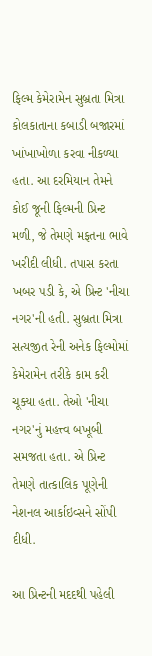ફિલ્મ કેમેરામેન સુબ્રતા મિત્રા કોલકાતાના કબાડી બજારમાં ખાંખાખોળા કરવા નીકળ્યા હતા. આ દરમિયાન તેમને કોઈ જૂની ફિલ્મની પ્રિન્ટ મળી, જે તેમણે મફતના ભાવે ખરીદી લીધી. તપાસ કરતા ખબર પડી કે, એ પ્રિન્ટ 'નીચા નગર'ની હતી. સુબ્રતા મિત્રા સત્યજીત રેની અનેક ફિલ્મોમાં કેમેરામેન તરીકે કામ કરી ચૂક્યા હતા. તેઓ 'નીચા નગર'નું મહત્ત્વ બખૂબી સમજતા હતા. એ પ્રિન્ટ તેમણે તાત્કાલિક પૂણેની નેશનલ આર્કાઇવ્સને સોંપી દીધી.

આ પ્રિન્ટની મદદથી પહેલી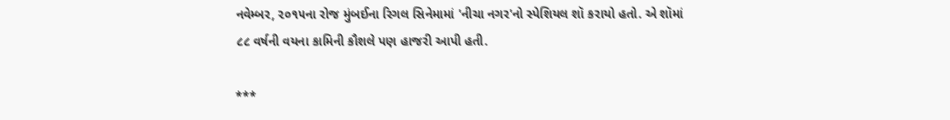નવેમ્બર, ૨૦૧૫ના રોજ મુંબઈના રિગલ સિનેમામાં 'નીચા નગર'નો સ્પેશિયલ શૉ કરાયો હતો. એ શૉમાં ૮૮ વર્ષની વયના કામિની કૌશલે પણ હાજરી આપી હતી.

***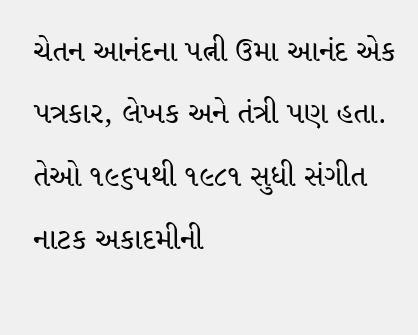ચેતન આનંદના પત્ની ઉમા આનંદ એક પત્રકાર, લેખક અને તંત્રી પણ હતા. તેઓ ૧૯૬૫થી ૧૯૮૧ સુધી સંગીત નાટક અકાદમીની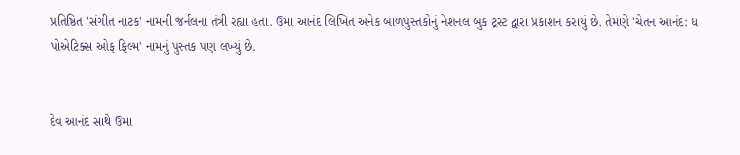પ્રતિષ્ઠિત 'સંગીત નાટક' નામની જર્નલના તંત્રી રહ્યા હતા. ઉમા આનંદ લિખિત અનેક બાળપુસ્તકોનું નેશનલ બુક ટ્રસ્ટ દ્વારા પ્રકાશન કરાયું છે. તેમણે 'ચેતન આનંદ: ધ પોએટિક્સ ઓફ ફિલ્મ' નામનું પુસ્તક પણ લખ્યું છે.


દેવ આનંદ સાથે ઉમા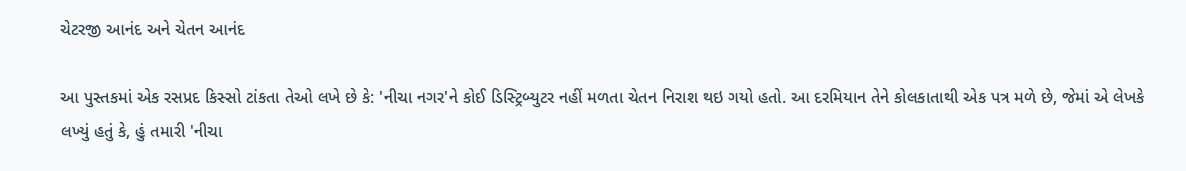ચેટરજી આનંદ અને ચેતન આનંદ

આ પુસ્તકમાં એક રસપ્રદ કિસ્સો ટાંકતા તેઓ લખે છે કે: 'નીચા નગર'ને કોઈ ડિસ્ટ્રિબ્યુટર નહીં મળતા ચેતન નિરાશ થઇ ગયો હતો. આ દરમિયાન તેને કોલકાતાથી એક પત્ર મળે છે, જેમાં એ લેખકે લખ્યું હતું કે, હું તમારી 'નીચા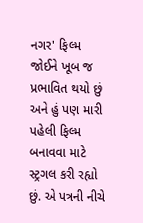નગર' ફિલ્મ જોઈને ખૂબ જ પ્રભાવિત થયો છું અને હું પણ મારી પહેલી ફિલ્મ બનાવવા માટે સ્ટ્રગલ કરી રહ્યો છું. એ પત્રની નીચે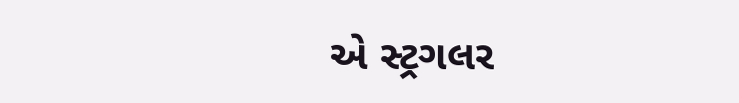એ સ્ટ્રગલર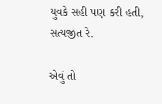યુવકે સહી પણ કરી હતી, સત્યજીત રે.

એવું તો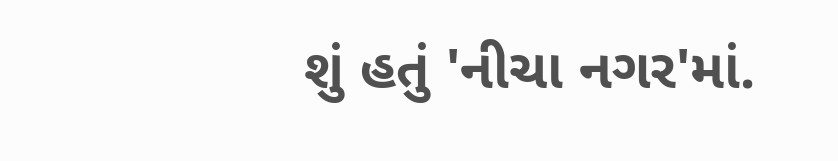શું હતું 'નીચા નગર'માં.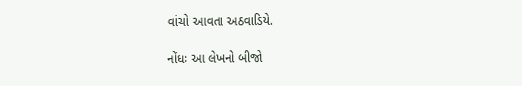વાંચો આવતા અઠવાડિયે.

નોંધઃ આ લેખનો બીજો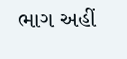ભાગ અહીં